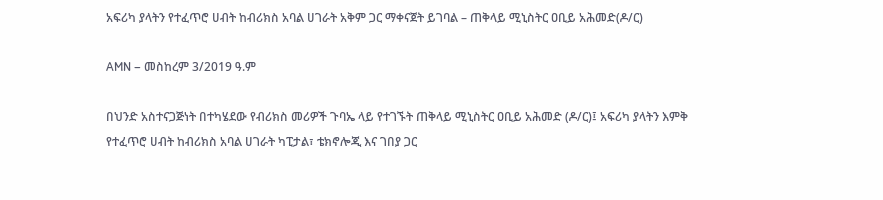አፍሪካ ያላትን የተፈጥሮ ሀብት ከብሪክስ አባል ሀገራት አቅም ጋር ማቀናጀት ይገባል – ጠቅላይ ሚኒስትር ዐቢይ አሕመድ(ዶ/ር)

AMN – መስከረም 3/2019 ዓ.ም

በህንድ አስተናጋጅነት በተካሄደው የብሪክስ መሪዎች ጉባኤ ላይ የተገኙት ጠቅላይ ሚኒስትር ዐቢይ አሕመድ (ዶ/ር)፤ አፍሪካ ያላትን እምቅ የተፈጥሮ ሀብት ከብሪክስ አባል ሀገራት ካፒታል፣ ቴክኖሎጂ እና ገበያ ጋር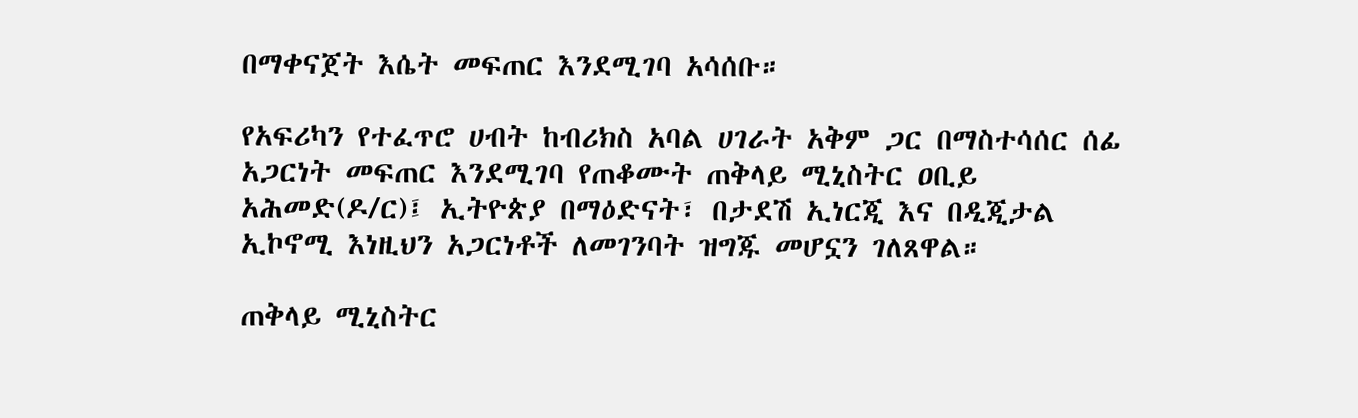በማቀናጀት እሴት መፍጠር እንደሚገባ አሳሰቡ።

የአፍሪካን የተፈጥሮ ሀብት ከብሪክስ አባል ሀገራት አቅም ጋር በማስተሳሰር ሰፊ አጋርነት መፍጠር እንደሚገባ የጠቆሙት ጠቅላይ ሚኒስትር ዐቢይ አሕመድ(ዶ/ር)፤ ኢትዮጵያ በማዕድናት፣ በታደሽ ኢነርጂ እና በዲጂታል ኢኮኖሚ እነዚህን አጋርነቶች ለመገንባት ዝግጁ መሆኗን ገለጸዋል።

ጠቅላይ ሚኒስትር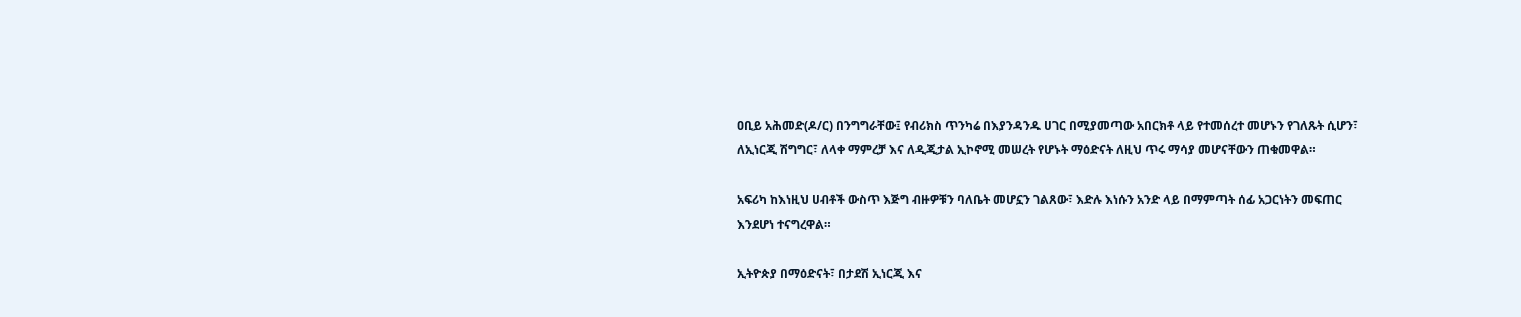ዐቢይ አሕመድ(ዶ/ር) በንግግራቸው፤ የብሪክስ ጥንካሬ በእያንዳንዱ ሀገር በሚያመጣው አበርክቶ ላይ የተመሰረተ መሆኑን የገለጹት ሲሆን፣ ለኢነርጂ ሽግግር፣ ለላቀ ማምረቻ እና ለዲጂታል ኢኮኖሚ መሠረት የሆኑት ማዕድናት ለዚህ ጥሩ ማሳያ መሆናቸውን ጠቁመዋል።

አፍሪካ ከእነዚህ ሀብቶች ውስጥ እጅግ ብዙዎቹን ባለቤት መሆኗን ገልጸው፣ እድሉ እነሱን አንድ ላይ በማምጣት ሰፊ አጋርነትን መፍጠር እንደሆነ ተናግረዋል።

ኢትዮጵያ በማዕድናት፣ በታደሽ ኢነርጂ እና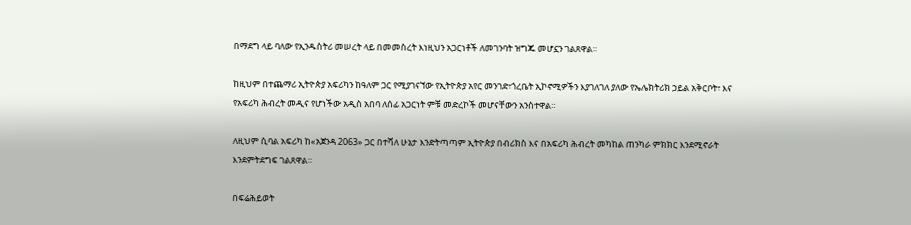በማደግ ላይ ባለው የኢንዱስትሪ መሠረት ላይ በመመስረት እነዚህን አጋርነቶች ለመገንባት ዝግጁ መሆኗን ገልጸዋል።

ከዚህም በተጨማሪ ኢትዮጵያ አፍሪካን ከዓለም ጋር የሚያገናኘው የኢትዮጵያ አየር መንገድ፣ጎረቤት ኢኮኖሚዎችን እያገለገለ ያለው የኤሌክትሪክ ኃይል አቅርቦት፣ እና የአፍሪካ ሕብረት መዲና የሆነችው አዲስ አበባ ለሰፊ አጋርነት ምቹ መድረኮች መሆናቸውን አንስተዋል።

ለዚህም ሲባል አፍሪካ ከ«አጀንዳ 2063» ጋር በተሻለ ሁኔታ እንድትጣጣም ኢትዮጵያ በብሪክስ እና በአፍሪካ ሕብረት መካከል ጠንካራ ምክክር እንደሚኖራት እንደምትደግፍ ገልጸዋል።

በፍሬሕይወት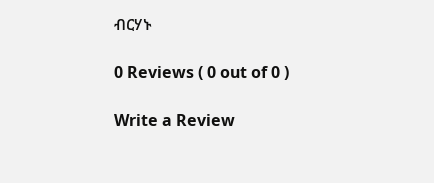ብርሃኑ

0 Reviews ( 0 out of 0 )

Write a Review